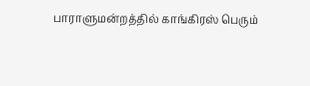பாராளுமன்றத்தில் காங்கிரஸ் பெரும்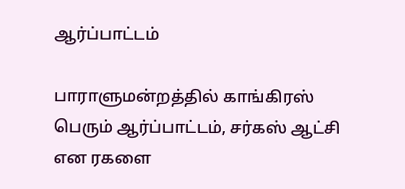ஆர்ப்பாட்டம்

பாராளுமன்றத்தில் காங்கிரஸ் பெரும் ஆர்ப்பாட்டம், சர்கஸ் ஆட்சி என ரகளை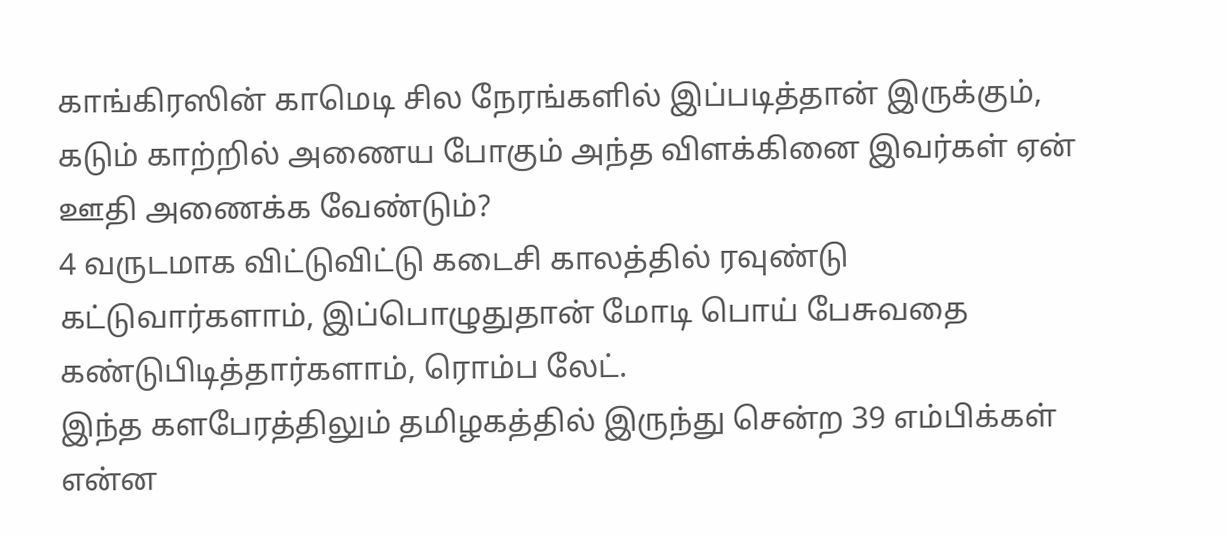காங்கிரஸின் காமெடி சில நேரங்களில் இப்படித்தான் இருக்கும், கடும் காற்றில் அணைய போகும் அந்த விளக்கினை இவர்கள் ஏன் ஊதி அணைக்க வேண்டும்?
4 வருடமாக விட்டுவிட்டு கடைசி காலத்தில் ரவுண்டு கட்டுவார்களாம், இப்பொழுதுதான் மோடி பொய் பேசுவதை கண்டுபிடித்தார்களாம், ரொம்ப லேட்.
இந்த களபேரத்திலும் தமிழகத்தில் இருந்து சென்ற 39 எம்பிக்கள் என்ன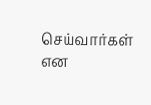செய்வார்கள் என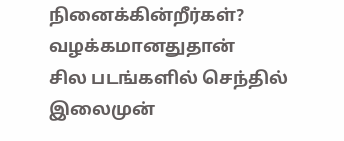நினைக்கின்றீர்கள்?
வழக்கமானதுதான்
சில படங்களில் செந்தில் இலைமுன்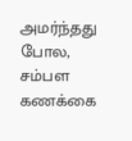அமர்ந்தது போல, சம்பள கணக்கை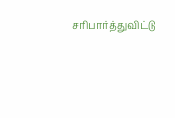சரிபார்த்துவிட்டு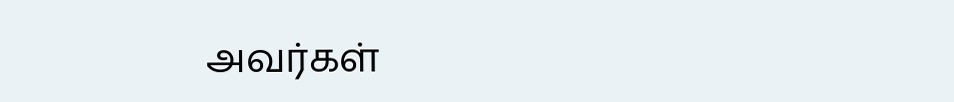அவர்கள்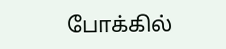போக்கில்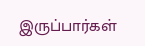இருப்பார்கள்